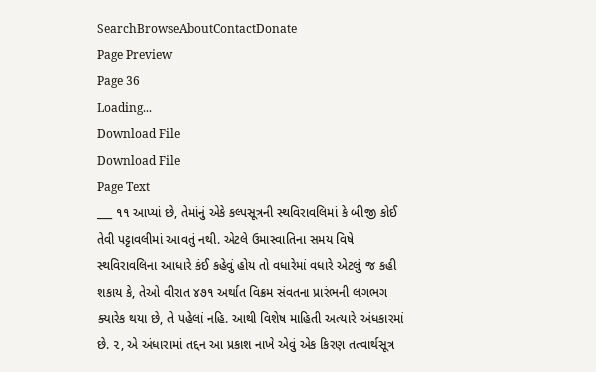SearchBrowseAboutContactDonate
Page Preview
Page 36
Loading...
Download File
Download File
Page Text
___ ૧૧ આપ્યાં છે, તેમાંનું એકે કલ્પસૂત્રની સ્થવિરાવલિમાં કે બીજી કોઈ તેવી પટ્ટાવલીમાં આવતું નથી. એટલે ઉમાસ્વાતિના સમય વિષે સ્થવિરાવલિના આધારે કંઈ કહેવું હોય તો વધારેમાં વધારે એટલું જ કહી શકાય કે, તેઓ વીરાત ૪૭૧ અર્થાત વિક્રમ સંવતના પ્રારંભની લગભગ ક્યારેક થયા છે, તે પહેલાં નહિ. આથી વિશેષ માહિતી અત્યારે અંધકારમાં છે. ૨, એ અંધારામાં તદ્દન આ પ્રકાશ નાખે એવું એક કિરણ તત્વાર્થસૂત્ર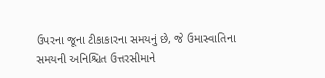ઉપરના જૂના ટીકાકારના સમયનું છે, જે ઉમાસ્વાતિના સમયની અનિશ્ચિત ઉત્તરસીમાને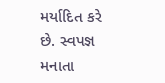મર્યાદિત કરે છે. સ્વપજ્ઞ મનાતા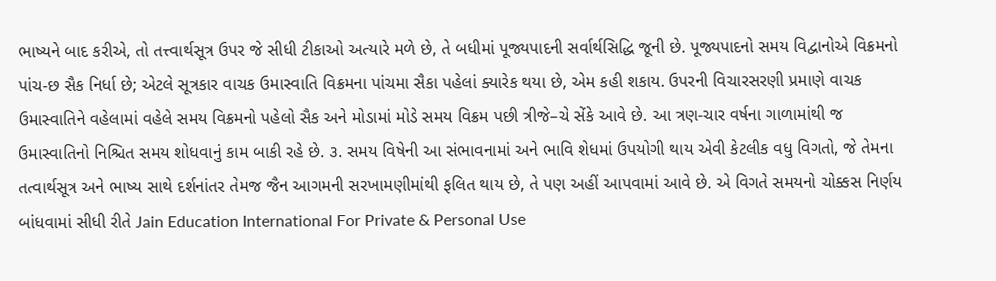ભાષ્યને બાદ કરીએ, તો તત્ત્વાર્થસૂત્ર ઉપર જે સીધી ટીકાઓ અત્યારે મળે છે, તે બધીમાં પૂજ્યપાદની સર્વાર્થસિદ્ધિ જૂની છે. પૂજ્યપાદનો સમય વિદ્વાનોએ વિક્રમનો પાંચ-છ સૈક નિર્ધા છે; એટલે સૂત્રકાર વાચક ઉમાસ્વાતિ વિક્રમના પાંચમા સૈકા પહેલાં ક્યારેક થયા છે, એમ કહી શકાય. ઉપરની વિચારસરણી પ્રમાણે વાચક ઉમાસ્વાતિને વહેલામાં વહેલે સમય વિક્રમનો પહેલો સૈક અને મોડામાં મોડે સમય વિક્રમ પછી ત્રીજે–ચે સેંકે આવે છે. આ ત્રણ-ચાર વર્ષના ગાળામાંથી જ ઉમાસ્વાતિનો નિશ્ચિત સમય શોધવાનું કામ બાકી રહે છે. ૩. સમય વિષેની આ સંભાવનામાં અને ભાવિ શેધમાં ઉપયોગી થાય એવી કેટલીક વધુ વિગતો, જે તેમના તત્વાર્થસૂત્ર અને ભાષ્ય સાથે દર્શનાંતર તેમજ જૈન આગમની સરખામણીમાંથી ફલિત થાય છે, તે પણ અહીં આપવામાં આવે છે. એ વિગતે સમયનો ચોક્કસ નિર્ણય બાંધવામાં સીધી રીતે Jain Education International For Private & Personal Use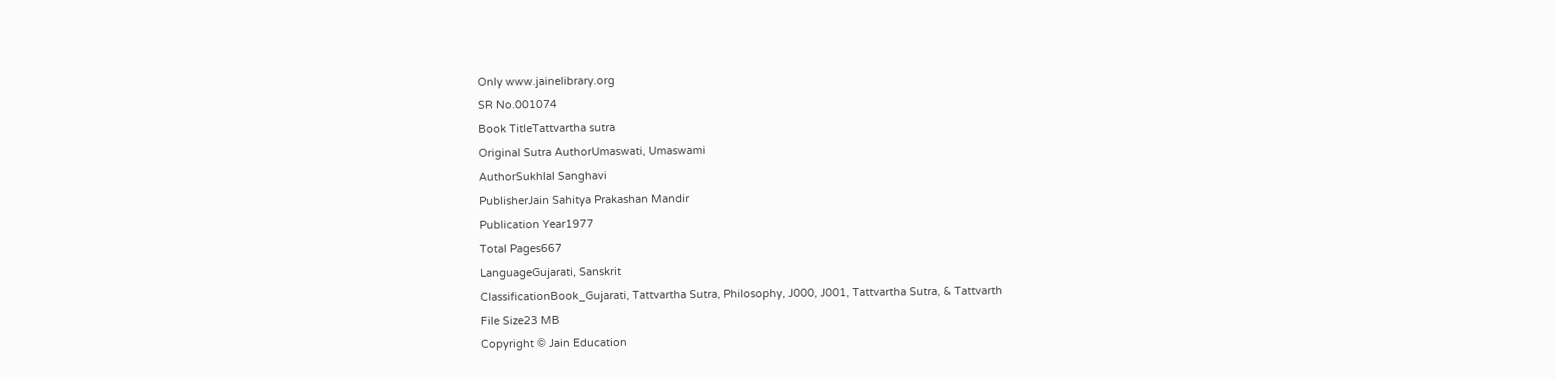Only www.jainelibrary.org
SR No.001074
Book TitleTattvartha sutra
Original Sutra AuthorUmaswati, Umaswami
AuthorSukhlal Sanghavi
PublisherJain Sahitya Prakashan Mandir
Publication Year1977
Total Pages667
LanguageGujarati, Sanskrit
ClassificationBook_Gujarati, Tattvartha Sutra, Philosophy, J000, J001, Tattvartha Sutra, & Tattvarth
File Size23 MB
Copyright © Jain Education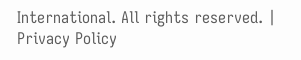International. All rights reserved. | Privacy Policy